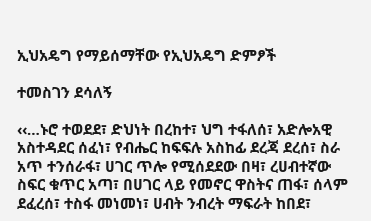ኢህአዴግ የማይሰማቸው የኢህአዴግ ድምፆች

ተመስገን ደሳለኝ

‹‹…ኑሮ ተወደደ፣ ድህነት በረከተ፣ ህግ ተፋለሰ፣ አድሎአዊ አስተዳደር ሰፈነ፣ የብሔር ከፍፍሉ አስከፊ ደረጃ ደረሰ፣ ስራ አጥ ተንሰራፋ፣ ሀገር ጥሎ የሚሰደደው በዛ፣ ረሀብተኛው ስፍር ቁጥር አጣ፣ በሀገር ላይ የመኖር ዋስትና ጠፋ፣ ሰላም ደፈረሰ፣ ተስፋ መነመነ፣ ሀብት ንብረት ማፍራት ከበደ፣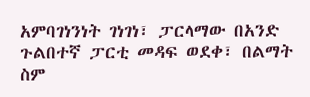አምባገነንነት ገነገነ፣ ፓርላማው በአንድ ጉልበተኛ ፓርቲ መዳፍ ወደቀ፣ በልማት ስም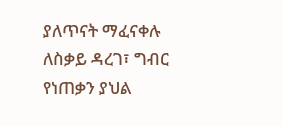ያለጥናት ማፈናቀሉ ለስቃይ ዳረገ፣ ግብር የነጠቃን ያህል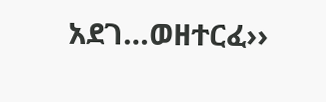አደገ…ወዘተርፈ››